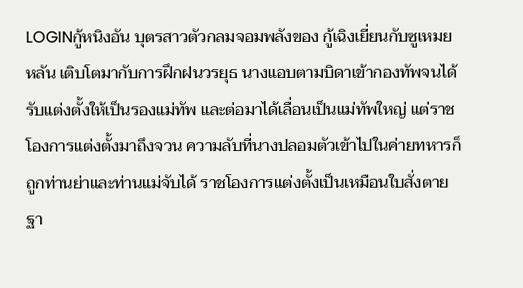LOGINกู้หนิงอัน บุตรสาวตัวกลมจอมพลังของ กู้เฉิงเยี่ยนกับซูเหมยหลัน เติบโตมากับการฝึกฝนวรยุธ นางแอบตามบิดาเข้ากองทัพจนได้รับแต่งตั้งให้เป็นรองแม่ทัพ และต่อมาได้เลื่อนเป็นแม่ทัพใหญ่ แต่ราชโองการแต่งตั้งมาถึงจวน ความลับที่นางปลอมตัวเข้าไปในค่ายทหารก็ถูกท่านย่าและท่านแม่จับได้ ราชโองการแต่งตั้งเป็นเหมือนใบสั่งตาย ฐา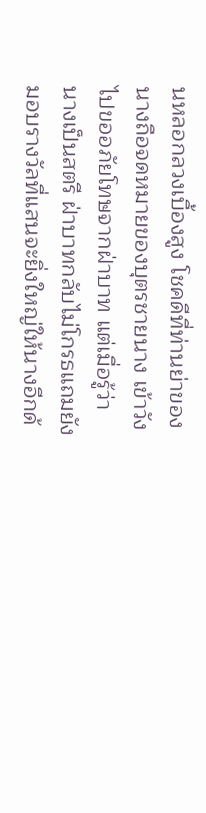นหลอกลวงเบื้องสูง โชคดีที่ท่านย่าของนางถือจดหมายของบุตรชายนาง เข้าวังไปขออภัยโทษจากฝ่าบาท แต่เมื่อรู้ว่า นางเป็นสตรี ฝ่าบาทกลับไม่โกรธแถมยังมอบรางวัลที่แสนจะยิ่งใหญ่ให้นางอีกด้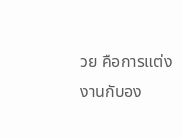วย คือการแต่งงานกับอง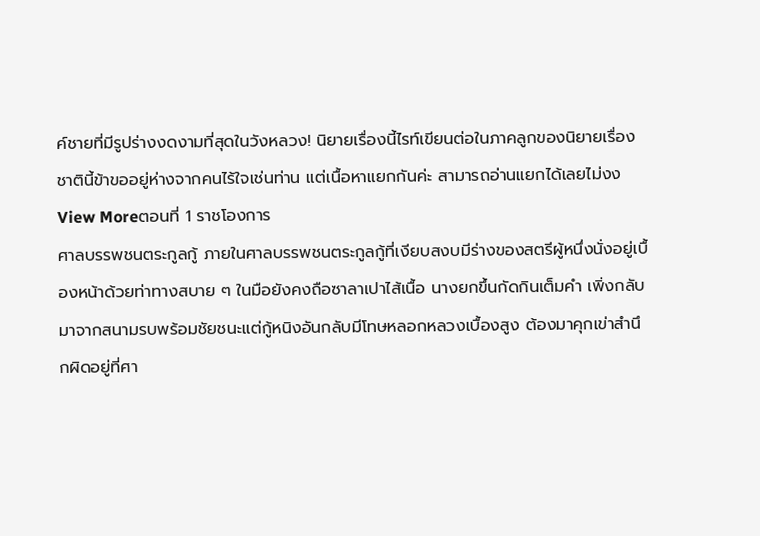ค์ชายที่มีรูปร่างงดงามที่สุดในวังหลวง! นิยายเรื่องนี้ไรท์เขียนต่อในภาคลูกของนิยายเรื่อง ชาตินี้ข้าขออยู่ห่างจากคนไร้ใจเช่นท่าน แต่เนื้อหาแยกกันค่ะ สามารถอ่านแยกได้เลยไม่งง
View Moreตอนที่ 1 ราชโองการ
ศาลบรรพชนตระกูลกู้ ภายในศาลบรรพชนตระกูลกู้ที่เงียบสงบมีร่างของสตรีผู้หนึ่งนั่งอยู่เบื้องหน้าด้วยท่าทางสบาย ๆ ในมือยังคงถือซาลาเปาไส้เนื้อ นางยกขึ้นกัดกินเต็มคำ เพิ่งกลับมาจากสนามรบพร้อมชัยชนะแต่กู้หนิงอันกลับมีโทษหลอกหลวงเบื้องสูง ต้องมาคุกเข่าสำนึกผิดอยู่ที่ศา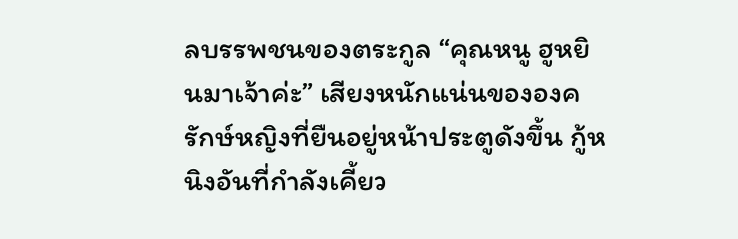ลบรรพชนของตระกูล “คุณหนู ฮูหยินมาเจ้าค่ะ” เสียงหนักแน่นขององครักษ์หญิงที่ยืนอยู่หน้าประตูดังขึ้น กู้หนิงอันที่กำลังเคี้ยว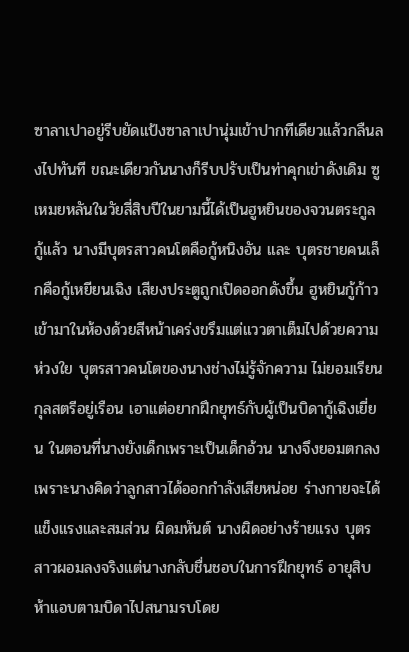ซาลาเปาอยู่รีบยัดแป้งซาลาเปานุ่มเข้าปากทีเดียวแล้วกลืนลงไปทันที ขณะเดียวกันนางก็รีบปรับเป็นท่าคุกเข่าดังเดิม ซูเหมยหลันในวัยสี่สิบปีในยามนี้ได้เป็นฮูหยินของจวนตระกูลกู้แล้ว นางมีบุตรสาวคนโตคือกู้หนิงอัน และ บุตรชายคนเล็กคือกู้เหยียนเฉิง เสียงประตูถูกเปิดออกดังขึ้น ฮูหยินกู้ก้าวเข้ามาในห้องด้วยสีหน้าเคร่งขรึมแต่แววตาเต็มไปด้วยความห่วงใย บุตรสาวคนโตของนางช่างไม่รู้จักความ ไม่ยอมเรียนกุลสตรีอยู่เรือน เอาแต่อยากฝึกยุทธ์กับผู้เป็นบิดากู้เฉิงเยี่ยน ในตอนที่นางยังเด็กเพราะเป็นเด็กอ้วน นางจึงยอมตกลงเพราะนางคิดว่าลูกสาวได้ออกกำลังเสียหน่อย ร่างกายจะได้แข็งแรงและสมส่วน ผิดมหันต์ นางผิดอย่างร้ายแรง บุตรสาวผอมลงจริงแต่นางกลับชื่นชอบในการฝึกยุทธ์ อายุสิบห้าแอบตามบิดาไปสนามรบโดย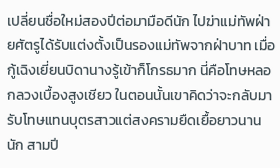เปลี่ยนชื่อใหม่สองปีต่อมามือดีนัก ไปฆ่าแม่ทัพฝ่ายศัตรูได้รับแต่งตั้งเป็นรองแม่ทัพจากฝ่าบาท เมื่อกู้เฉิงเยี่ยนบิดานางรู้เข้าก็โกรธมาก นี่คือโทษหลอกลวงเบื้องสูงเชียว ในตอนนั้นเขาคิดว่าจะกลับมารับโทษแทนบุตรสาวแต่สงครามยืดเยื้อยาวนานนัก สามปี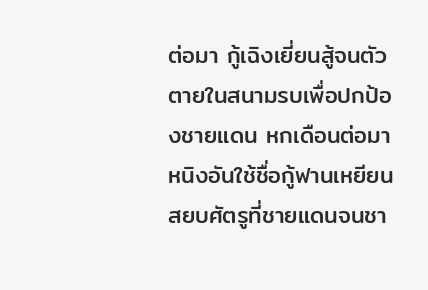ต่อมา กู้เฉิงเยี่ยนสู้จนตัวตายในสนามรบเพื่อปกป้องชายแดน หกเดือนต่อมาหนิงอันใช้ชื่อกู้ฟานเหยียนสยบศัตรูที่ชายแดนจนชา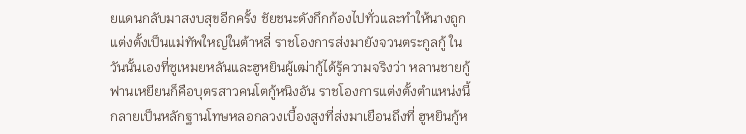ยแดนกลับมาสงบสุขอีกครั้ง ชัยชนะดังกึกก้องไปทั่วและทำให้นางถูกแต่งตั้งเป็นแม่ทัพใหญ่ในต้าหลี่ ราชโองการส่งมายังจวนตระกูลกู้ ในวันนั้นเองที่ซูเหมยหลันและฮูหยินผู้เฒ่ากู้ได้รู้ความจริงว่า หลานชายกู้ฟานเหยียนก็คือบุตรสาวคนโตกู้หนิงอัน ราชโองการแต่งตั้งตำแหน่งนี้กลายเป็นหลักฐานโทษหลอกลวงเบื้องสูงที่ส่งมาเยือนถึงที่ ฮูหยินกู้ห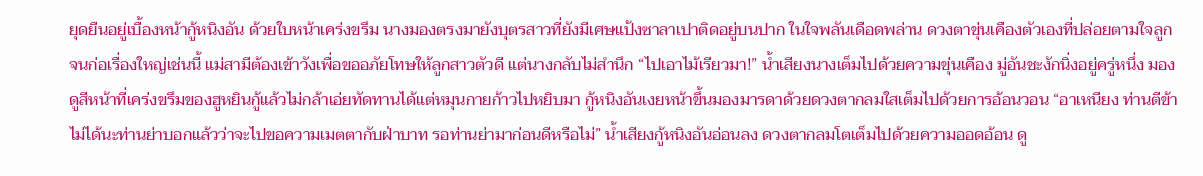ยุดยืนอยู่เบื้องหน้ากู้หนิงอัน ด้วยใบหน้าเคร่งขรึม นางมองตรงมายังบุตรสาวที่ยังมีเศษแป้งซาลาเปาติดอยู่บนปาก ในใจพลันเดือดพล่าน ดวงตาขุ่นเคืองตัวเองที่ปล่อยตามใจลูกจนก่อเรื่องใหญ่เช่นนี้ แม่สามีต้องเข้าวังเพื่อขออภัยโทษให้ลูกสาวตัวดี แต่นางกลับไม่สำนึก “ไปเอาไม้เรียวมา!” น้ำเสียงนางเต็มไปด้วยความขุ่นเคือง มู่อันชะงักนิ่งอยู่ครู่หนึ่ง มองดูสีหน้าที่เคร่งขรึมของฮูหยินกู้แล้วไม่กล้าเอ่ยทัดทานได้แต่หมุนกายก้าวไปหยิบมา กู้หนิงอันเงยหน้าขึ้นมองมารดาด้วยดวงตากลมใสเต็มไปด้วยการอ้อนวอน “อาเหนียง ท่านตีข้าไม่ได้นะท่านย่าบอกแล้วว่าจะไปขอความเมตตากับฝ่าบาท รอท่านย่ามาก่อนดีหรือไม่” น้ำเสียงกู้หนิงอันอ่อนลง ดวงตากลมโตเต็มไปด้วยความออดอ้อน ดู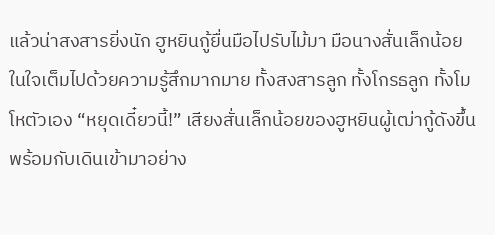แล้วน่าสงสารยิ่งนัก ฮูหยินกู้ยื่นมือไปรับไม้มา มือนางสั่นเล็กน้อย ในใจเต็มไปด้วยความรู้สึกมากมาย ทั้งสงสารลูก ทั้งโกรธลูก ทั้งโมโหตัวเอง “หยุดเดี๋ยวนี้!” เสียงสั่นเล็กน้อยของฮูหยินผู้เฒ่ากู้ดังขึ้นพร้อมกับเดินเข้ามาอย่าง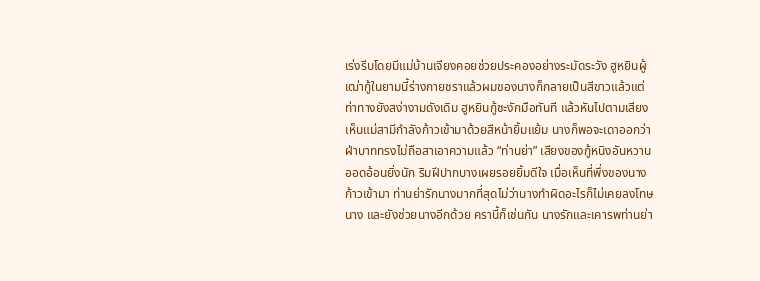เร่งรีบโดยมีแม่บ้านเจียงคอยช่วยประคองอย่างระมัดระวัง ฮูหยินผู้เฒ่ากู้ในยามนี้ร่างกายชราแล้วผมของนางก็กลายเป็นสีขาวแล้วแต่ท่าทางยังสง่างามดังเดิม ฮูหยินกู้ชะงักมือทันที แล้วหันไปตามเสียง เห็นแม่สามีกำลังก้าวเข้ามาด้วยสีหน้ายิ้มแย้ม นางก็พอจะเดาออกว่าฝ่าบาททรงไม่ถือสาเอาความแล้ว “ท่านย่า” เสียงของกู้หนิงอันหวานออดอ้อนยิ่งนัก ริมฝีปากบางเผยรอยยิ้มดีใจ เมื่อเห็นที่พึ่งของนางก้าวเข้ามา ท่านย่ารักนางมากที่สุดไม่ว่านางทำผิดอะไรก็ไม่เคยลงโทษนาง และยังช่วยนางอีกด้วย ครานี้ก็เช่นกัน นางรักและเคารพท่านย่า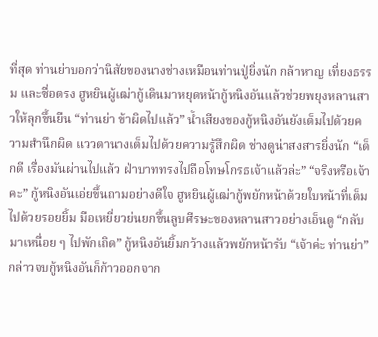ที่สุด ท่านย่าบอกว่านิสัยของนางช่างเหมือนท่านปู่ยิ่งนัก กล้าหาญ เที่ยงธรรม และซื่อตรง ฮูหยินผู้เฒ่ากู้เดินมาหยุดหน้ากู้หนิงอันแล้วช่วยพยุงหลานสาวให้ลุกขึ้นยืน “ท่านย่า ข้าผิดไปแล้ว” น้ำเสียงของกู้หนิงอันยังเต็มไปด้วยความสำนึกผิด แววตานางเต็มไปด้วยความรู้สึกผิด ช่างดูน่าสงสารยิ่งนัก “เด็กดี เรื่องมันผ่านไปแล้ว ฝ่าบาททรงไปถือโทษโกรธเจ้าแล้วล่ะ” “จริงหรือเจ้าคะ” กู้หนิงอันเอ่ยขึ้นถามอย่างดีใจ ฮูหยินผู้เฒ่ากู้พยักหน้าด้วยใบหน้าที่เต็มไปด้วยรอยยิ้ม มือเหยี่ยวย่นยกขึ้นลูบศีรษะของหลานสาวอย่างเอ็นดู “กลับมาเหนื่อย ๆ ไปพักเถิด” กู้หนิงอันยิ้มกว้างแล้วพยักหน้ารับ “เจ้าค่ะ ท่านย่า” กล่าวจบกู้หนิงอันก็ก้าวออกจาก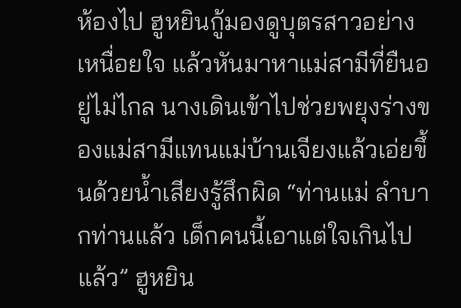ห้องไป ฮูหยินกู้มองดูบุตรสาวอย่างเหนื่อยใจ แล้วหันมาหาแม่สามีที่ยืนอยู่ไม่ไกล นางเดินเข้าไปช่วยพยุงร่างของแม่สามีแทนแม่บ้านเจียงแล้วเอ่ยขึ้นด้วยน้ำเสียงรู้สึกผิด “ท่านแม่ ลำบากท่านแล้ว เด็กคนนี้เอาแต่ใจเกินไปแล้ว” ฮูหยิน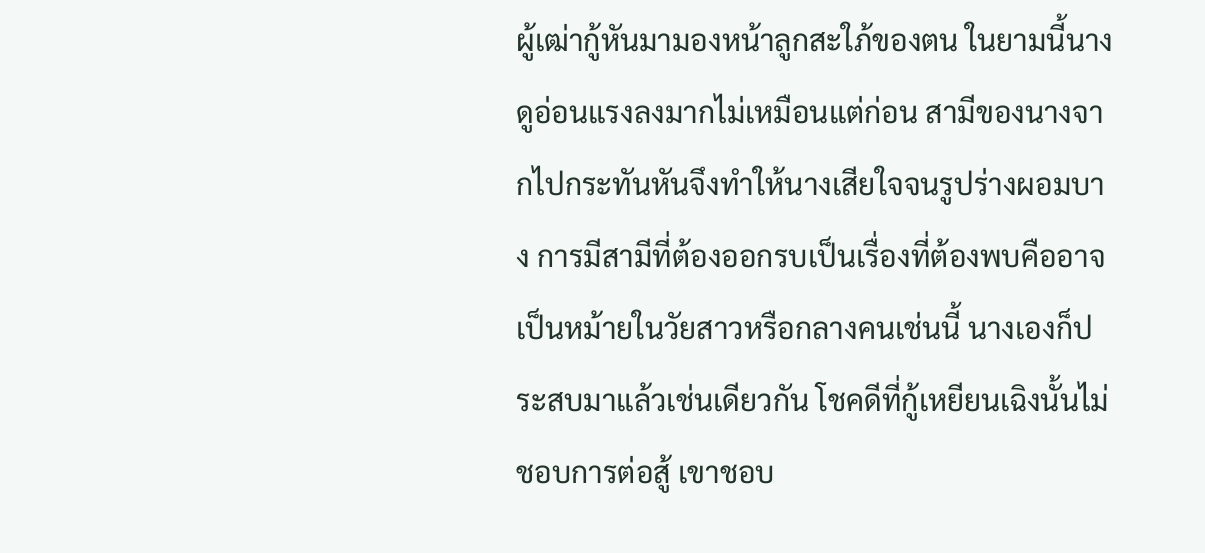ผู้เฒ่ากู้หันมามองหน้าลูกสะใภ้ของตน ในยามนี้นางดูอ่อนแรงลงมากไม่เหมือนแต่ก่อน สามีของนางจากไปกระทันหันจึงทำให้นางเสียใจจนรูปร่างผอมบาง การมีสามีที่ต้องออกรบเป็นเรื่องที่ต้องพบคืออาจเป็นหม้ายในวัยสาวหรือกลางคนเช่นนี้ นางเองก็ประสบมาแล้วเช่นเดียวกัน โชคดีที่กู้เหยียนเฉิงนั้นไม่ชอบการต่อสู้ เขาชอบ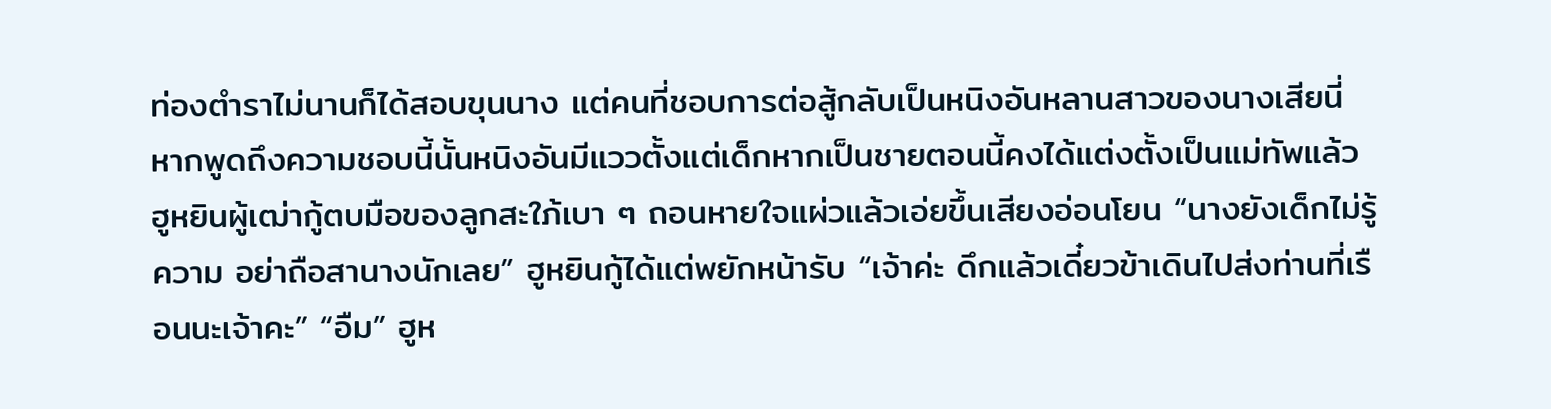ท่องตำราไม่นานก็ได้สอบขุนนาง แต่คนที่ชอบการต่อสู้กลับเป็นหนิงอันหลานสาวของนางเสียนี่ หากพูดถึงความชอบนี้นั้นหนิงอันมีแววตั้งแต่เด็กหากเป็นชายตอนนี้คงได้แต่งตั้งเป็นแม่ทัพแล้ว ฮูหยินผู้เฒ่ากู้ตบมือของลูกสะใภ้เบา ๆ ถอนหายใจแผ่วแล้วเอ่ยขึ้นเสียงอ่อนโยน “นางยังเด็กไม่รู้ความ อย่าถือสานางนักเลย” ฮูหยินกู้ได้แต่พยักหน้ารับ “เจ้าค่ะ ดึกแล้วเดี๋ยวข้าเดินไปส่งท่านที่เรือนนะเจ้าคะ” “อืม” ฮูห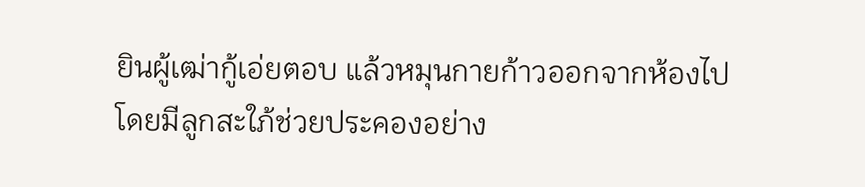ยินผู้เฒ่ากู้เอ่ยตอบ แล้วหมุนกายก้าวออกจากห้องไปโดยมีลูกสะใภ้ช่วยประคองอย่าง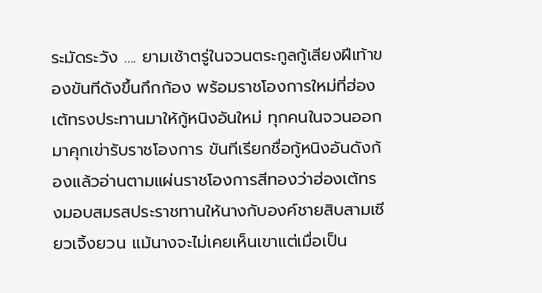ระมัดระวัง …. ยามเช้าตรู่ในจวนตระกูลกู้เสียงฝีเท้าของขันทีดังขึ้นกึกก้อง พร้อมราชโองการใหม่ที่ฮ่องเต้ทรงประทานมาให้กู้หนิงอันใหม่ ทุกคนในจวนออกมาคุกเข่ารับราชโองการ ขันทีเรียกชื่อกู้หนิงอันดังก้องแล้วอ่านตามแผ่นราชโองการสีทองว่าฮ่องเต้ทรงมอบสมรสประราชทานให้นางกับองค์ชายสิบสามเซียวเจิ้งยวน แม้นางจะไม่เคยเห็นเขาแต่เมื่อเป็น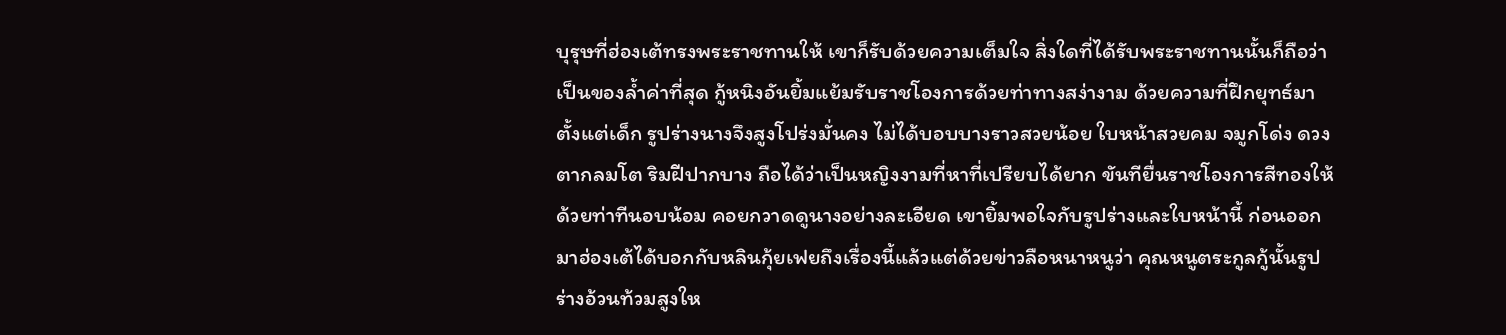บุรุษที่ฮ่องเต้ทรงพระราชทานให้ เขาก็รับด้วยความเต็มใจ สิ่งใดที่ได้รับพระราชทานนั้นก็ถือว่าเป็นของล้ำค่าที่สุด กู้หนิงอันยิ้มแย้มรับราชโองการด้วยท่าทางสง่างาม ด้วยความที่ฝึกยุทธ์มาตั้งแต่เด็ก รูปร่างนางจึงสูงโปร่งมั่นคง ไม่ได้บอบบางราวสวยน้อย ใบหน้าสวยคม จมูกโด่ง ดวงตากลมโต ริมฝีปากบาง ถือได้ว่าเป็นหญิงงามที่หาที่เปรียบได้ยาก ขันทียื่นราชโองการสีทองให้ด้วยท่าทีนอบน้อม คอยกวาดดูนางอย่างละเอียด เขายิ้มพอใจกับรูปร่างและใบหน้านี้ ก่อนออกมาฮ่องเต้ได้บอกกับหลินกุ้ยเฟยถึงเรื่องนี้แล้วแต่ด้วยข่าวลือหนาหนูว่า คุณหนูตระกูลกู้นั้นรูปร่างอ้วนท้วมสูงให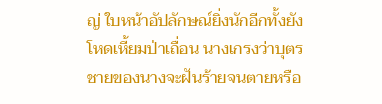ญ่ ใบหน้าอัปลักษณ์ยิ่งนักอีกทั้งยังโหดเหี้ยมป่าเถื่อน นางเกรงว่าบุตรชายของนางจะฝันร้ายจนตายหรือ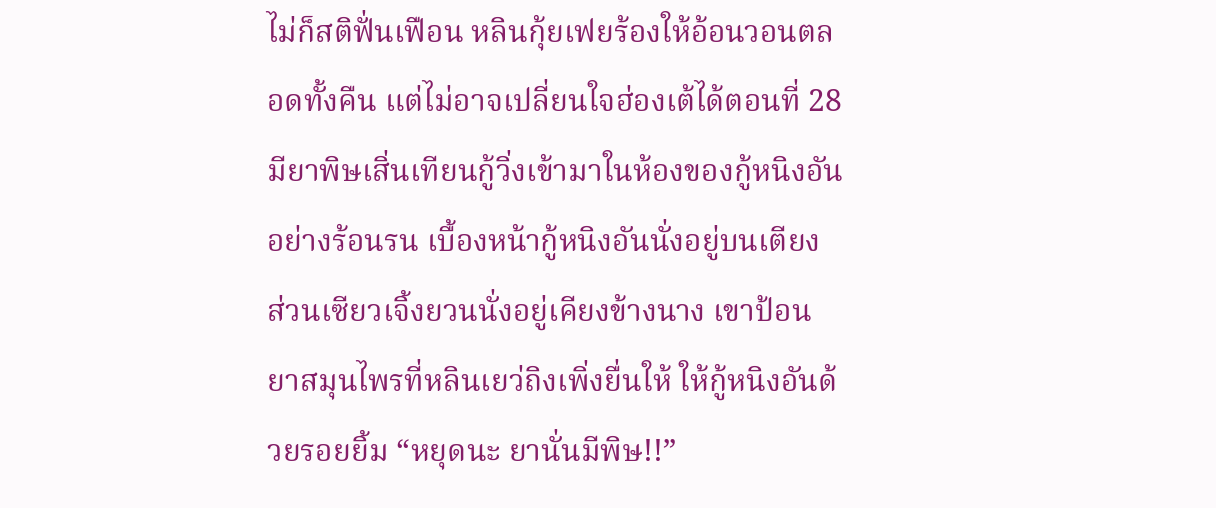ไม่ก็สติฟั่นเฟือน หลินกุ้ยเฟยร้องให้อ้อนวอนตลอดทั้งคืน แต่ไม่อาจเปลี่ยนใจฮ่องเต้ได้ตอนที่ 28มียาพิษเสิ่นเทียนกู้วิ่งเข้ามาในห้องของกู้หนิงอันอย่างร้อนรน เบื้องหน้ากู้หนิงอันนั่งอยู่บนเตียง ส่วนเซียวเจิ้งยวนนั่งอยู่เคียงข้างนาง เขาป้อนยาสมุนไพรที่หลินเยว่ถิงเพิ่งยื่นให้ ให้กู้หนิงอันด้วยรอยยิ้ม “หยุดนะ ยานั่นมีพิษ!!”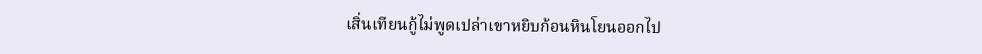เสิ่นเทียนกู้ไม่พูดเปล่าเขาหยิบก้อนหินโยนออกไป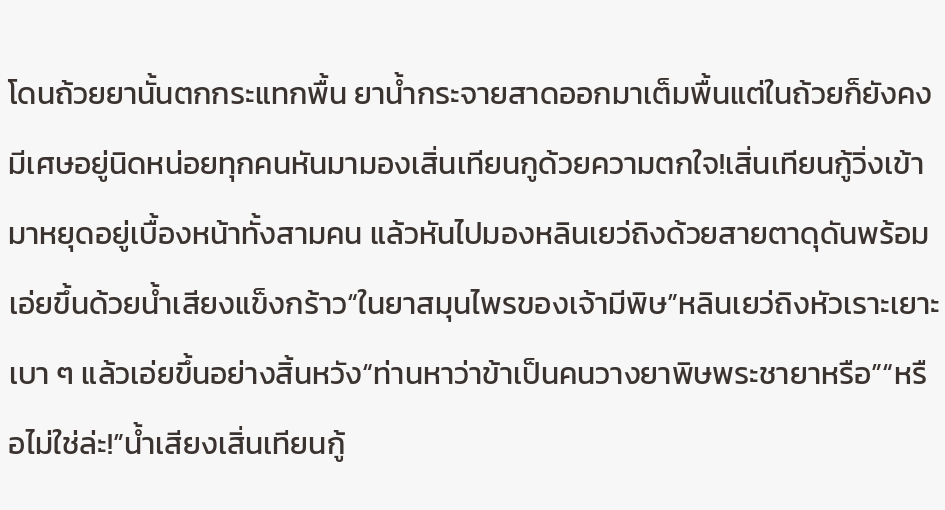โดนถ้วยยานั้นตกกระแทกพื้น ยาน้ำกระจายสาดออกมาเต็มพื้นแต่ในถ้วยก็ยังคงมีเศษอยู่นิดหน่อยทุกคนหันมามองเสิ่นเทียนกูด้วยความตกใจ!เสิ่นเทียนกู้วิ่งเข้ามาหยุดอยู่เบื้องหน้าทั้งสามคน แล้วหันไปมองหลินเยว่ถิงด้วยสายตาดุดันพร้อมเอ่ยขึ้นด้วยน้ำเสียงแข็งกร้าว“ในยาสมุนไพรของเจ้ามีพิษ”หลินเยว่ถิงหัวเราะเยาะเบา ๆ แล้วเอ่ยขึ้นอย่างสิ้นหวัง“ท่านหาว่าข้าเป็นคนวางยาพิษพระชายาหรือ”“หรือไม่ใช่ล่ะ!”น้ำเสียงเสิ่นเทียนกู้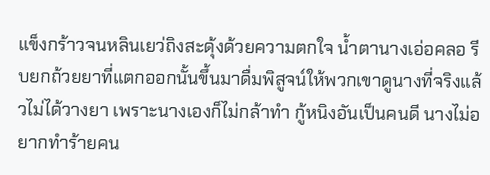แข็งกร้าวจนหลินเยว่ถิงสะดุ้งด้วยความตกใจ น้ำตานางเอ่อคลอ รีบยกถ้วยยาที่แตกออกนั้นขึ้นมาดื่มพิสูจน์ให้พวกเขาดูนางที่จริงแล้วไม่ได้วางยา เพราะนางเองก็ไม่กล้าทำ กู้หนิงอันเป็นคนดี นางไม่อยากทำร้ายคน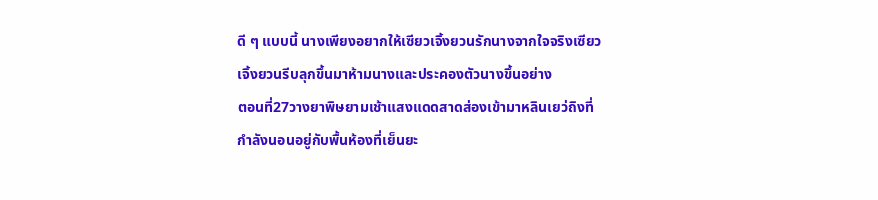ดี ๆ แบบนี้ นางเพียงอยากให้เซียวเจิ้งยวนรักนางจากใจจริงเซียวเจิ้งยวนรีบลุกขึ้นมาห้ามนางและประคองตัวนางขึ้นอย่าง
ตอนที่27วางยาพิษยามเช้าแสงแดดสาดส่องเข้ามาหลินเยว่ถิงที่กำลังนอนอยู่กับพื้นห้องที่เย็นยะ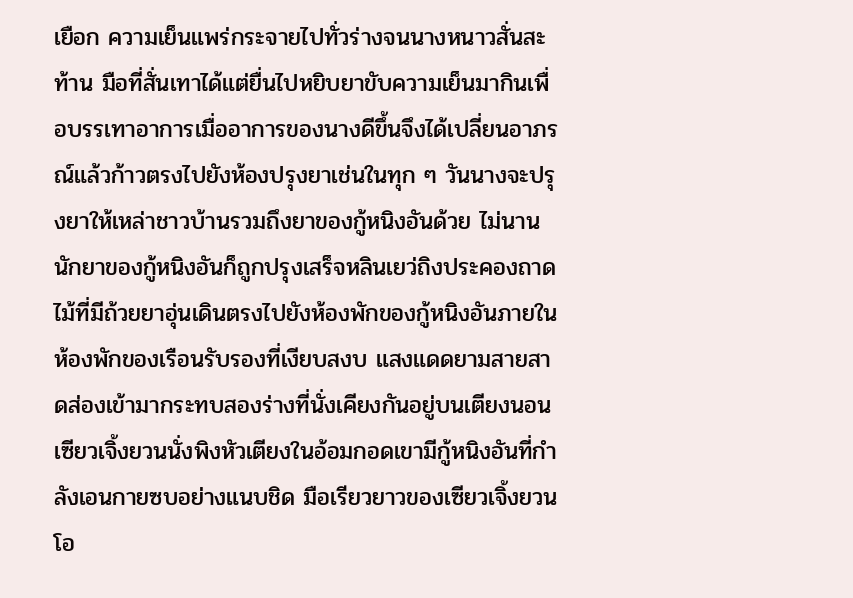เยือก ความเย็นแพร่กระจายไปทั่วร่างจนนางหนาวสั่นสะท้าน มือที่สั่นเทาได้แต่ยื่นไปหยิบยาขับความเย็นมากินเพื่อบรรเทาอาการเมื่ออาการของนางดีขึ้นจึงได้เปลี่ยนอาภรณ์แล้วก้าวตรงไปยังห้องปรุงยาเช่นในทุก ๆ วันนางจะปรุงยาให้เหล่าชาวบ้านรวมถึงยาของกู้หนิงอันด้วย ไม่นานนักยาของกู้หนิงอันก็ถูกปรุงเสร็จหลินเยว่ถิงประคองถาดไม้ที่มีถ้วยยาอุ่นเดินตรงไปยังห้องพักของกู้หนิงอันภายในห้องพักของเรือนรับรองที่เงียบสงบ แสงแดดยามสายสาดส่องเข้ามากระทบสองร่างที่นั่งเคียงกันอยู่บนเตียงนอนเซียวเจิ้งยวนนั่งพิงหัวเตียงในอ้อมกอดเขามีกู้หนิงอันที่กำลังเอนกายซบอย่างแนบชิด มือเรียวยาวของเซียวเจิ้งยวนโอ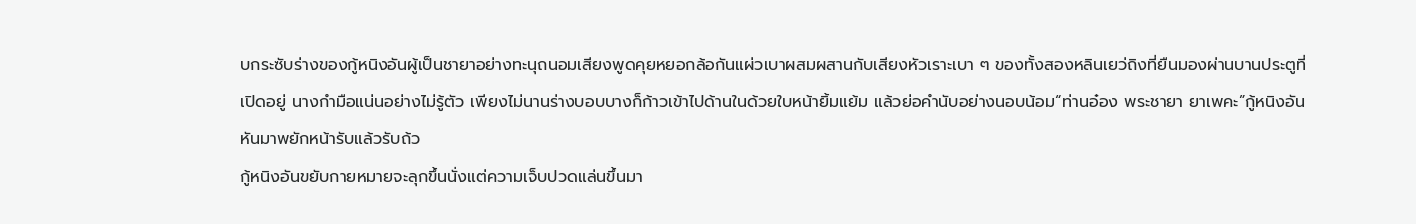บกระซับร่างของกู้หนิงอันผู้เป็นชายาอย่างทะนุถนอมเสียงพูดคุยหยอกล้อกันแผ่วเบาผสมผสานกับเสียงหัวเราะเบา ๆ ของทั้งสองหลินเยว่ถิงที่ยืนมองผ่านบานประตูที่เปิดอยู่ นางกำมือแน่นอย่างไม่รู้ตัว เพียงไม่นานร่างบอบบางก็ก้าวเข้าไปด้านในด้วยใบหน้ายิ้มแย้ม แล้วย่อคำนับอย่างนอบน้อม“ท่านอ๋อง พระชายา ยาเพคะ”กู้หนิงอันหันมาพยักหน้ารับแล้วรับถ้ว
กู้หนิงอันขยับกายหมายจะลุกขึ้นนั่งแต่ความเจ็บปวดแล่นขึ้นมา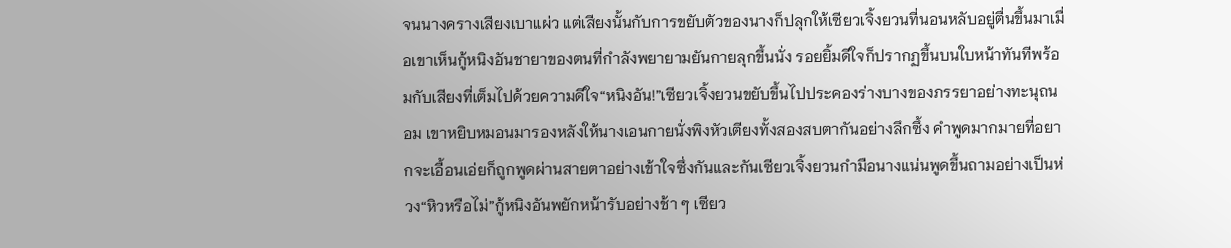จนนางครางเสียงเบาแผ่ว แต่เสียงนั้นกับการขยับตัวของนางก็ปลุกให้เซียวเจิ้งยวนที่นอนหลับอยู่ตื่นขึ้นมาเมื่อเขาเห็นกู้หนิงอันชายาของตนที่กำลังพยายามยันกายลุกขึ้นนั่ง รอยยิ้มดีใจก็ปรากฏขึ้นบนใบหน้าทันทีพร้อมกับเสียงที่เต็มไปด้วยความดีใจ“หนิงอัน!”เซียวเจิ้งยวนขยับขึ้นไปประคองร่างบางของภรรยาอย่างทะนุถนอม เขาหยิบหมอนมารองหลังให้นางเอนกายนั่งพิงหัวเตียงทั้งสองสบตากันอย่างลึกซึ้ง คำพูดมากมายที่อยากจะเอื้อนเอ่ยก็ถูกพูดผ่านสายตาอย่างเข้าใจซึ่งกันและกันเซียวเจิ้งยวนกำมือนางแน่นพูดขึ้นถามอย่างเป็นห่วง“หิวหรือไม่”กู้หนิงอันพยักหน้ารับอย่างช้า ๆ เซียว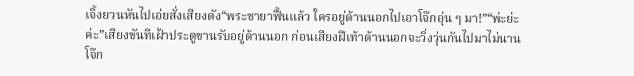เจิ้งยวนหันไปเอ่ยสั่งเสียงดัง“พระชายาฟื้นแล้ว ใครอยู่ด้านนอกไปเอาโจ๊กอุ่น ๆ มา!”“พ่ะย่ะค่ะ”เสียงขันทีเฝ้าประตูขานรับอยู่ด้านนอก ก่อนเสียงฝีเท้าด้านนอกจะวิ่งวุ่นกันไปมาไม่นานโจ๊ก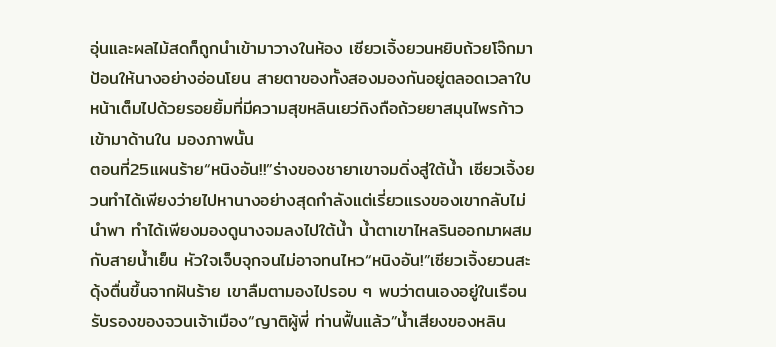อุ่นและผลไม้สดก็ถูกนำเข้ามาวางในห้อง เซียวเจิ้งยวนหยิบถ้วยโจ๊กมาป้อนให้นางอย่างอ่อนโยน สายตาของทั้งสองมองกันอยู่ตลอดเวลาใบหน้าเต็มไปด้วยรอยยิ้มที่มีความสุขหลินเยว่ถิงถือถ้วยยาสมุนไพรก้าวเข้ามาด้านใน มองภาพนั้น
ตอนที่25แผนร้าย“หนิงอัน!!”ร่างของชายาเขาจมดิ่งสู่ใต้น้ำ เซียวเจิ้งยวนทำได้เพียงว่ายไปหานางอย่างสุดกำลังแต่เรี่ยวแรงของเขากลับไม่นำพา ทำได้เพียงมองดูนางจมลงไปใต้น้ำ น้ำตาเขาไหลรินออกมาผสมกับสายน้ำเย็น หัวใจเจ็บจุกจนไม่อาจทนไหว“หนิงอัน!”เซียวเจิ้งยวนสะดุ้งตื่นขึ้นจากฝันร้าย เขาลืมตามองไปรอบ ๆ พบว่าตนเองอยู่ในเรือนรับรองของจวนเจ้าเมือง“ญาติผู้พี่ ท่านฟื้นแล้ว”น้ำเสียงของหลิน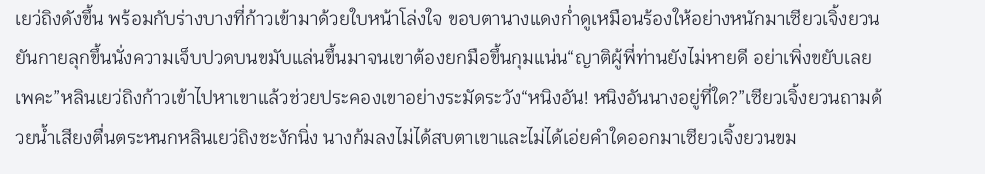เยว่ถิงดังขึ้น พร้อมกับร่างบางที่ก้าวเข้ามาด้วยใบหน้าโล่งใจ ขอบตานางแดงก่ำดูเหมือนร้องให้อย่างหนักมาเซียวเจิ้งยวนยันกายลุกขึ้นนั่งความเจ็บปวดบนขมับแล่นขึ้นมาจนเขาต้องยกมือขึ้นกุมแน่น“ญาติผู้พี่ท่านยังไม่หายดี อย่าเพิ่งขยับเลยเพคะ”หลินเยว่ถิงก้าวเข้าไปหาเขาแล้วช่วยประคองเขาอย่างระมัดระวัง“หนิงอัน! หนิงอันนางอยู่ที่ใด?”เซียวเจิ้งยวนถามด้วยน้ำเสียงตื่นตระหนกหลินเยว่ถิงชะงักนิ่ง นางก้มลงไม่ได้สบตาเขาและไม่ได้เอ่ยคำใดออกมาเซียวเจิ้งยวนขม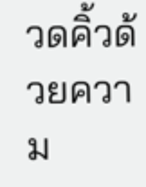วดคิ้วด้วยความ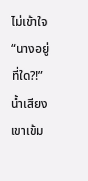ไม่เข้าใจ “นางอยู่ที่ใด?!”น้ำเสียงเขาเข้ม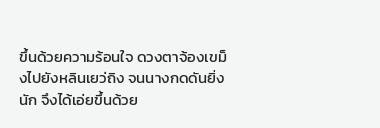ขึ้นด้วยความร้อนใจ ดวงตาจ้องเขม็งไปยังหลินเยว่ถิง จนนางกดดันยิ่งนัก จึงได้เอ่ยขึ้นด้วย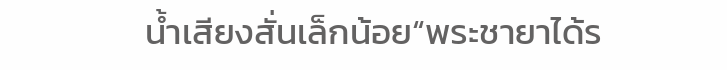น้ำเสียงสั่นเล็กน้อย“พระชายาได้ร